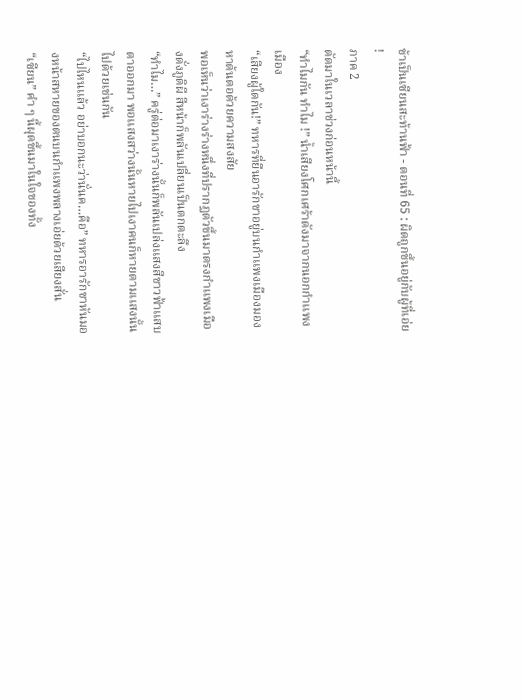ข้าเป็นเซียนสะท้านฟ้า - ตอนที่ 65 : ผิดถูกขึ้นอยู่กับผู้ที่เอ่ย !
ภาค 2
ตัดมาในเวลาช่วงก่อนหน้านี้
“ทำไมกัน ทำไม !” น้ำเสียงโศกเศร้าดังมาจากนอกกำเเพงเมือง
“เสียงผู้ใดกัน!” ทหารที่ยืนอารักขาอยู่บนกำเเพงเมืองมองหาต้นตอด้วยความสงสัย
พอเห็นว่าเงาร่างร่างหนึ่งที่ปรากฏตัวขึ้นมาตรงกำเเพงเมืองดั่งภูติผี สีหน้าก็พลันเปลี่ยนเป็นตกตะลึง
“ทำไม…” ครู่ต่อมาเงาร่างนั้นก็พลันเปล่งเเสงสีขาวฟ้าเเสบตาออกมา พอเเสงสว่างนั้นหายไปเงาคนก็หายตามเเสงนั้นไปด้วยเช่นกัน
“ไปไหนเเล้ว อย่าบอกนะว่านั่นค…คือ” ทหารอารักขาหันมองหน้าสหายของตนบนกำเเพงพลางเอ่ยด้วยเสียงสั่น
“เซียน” คำ ๆ นี้ผุดขึ้นมาในใจของทั้ง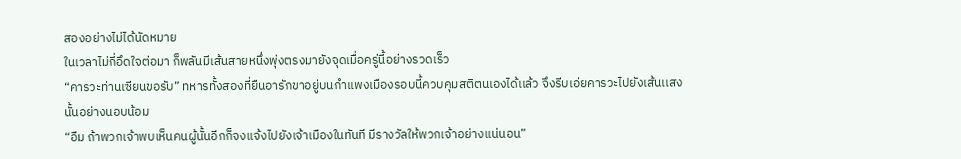สองอย่างไม่ได้นัดหมาย
ในเวลาไม่กี่อึดใจต่อมา ก็พลันมีเส้นสายหนึ่งพุ่งตรงมายังจุดเมื่อครู่นี้อย่างรวดเร็ว
“คารวะท่านเซียนขอรับ” ทหารทั้งสองที่ยืนอารักขาอยู่บนกำเเพงเมืองรอบนี้ควบคุมสติตนเองได้เเล้ว จึงรีบเอ่ยคารวะไปยังเส้นเเสงนั้นอย่างนอบน้อม
“อืม ถ้าพวกเจ้าพบเห็นคนผู้นั้นอีกก็จงเเจ้งไปยังเจ้าเมืองในทันที มีรางวัลให้พวกเจ้าอย่างเเน่นอน”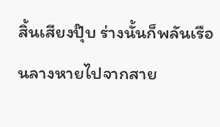สิ้นเสียงปุ๊บ ร่างนั้นก็พลันเรือนลางหายไปจากสาย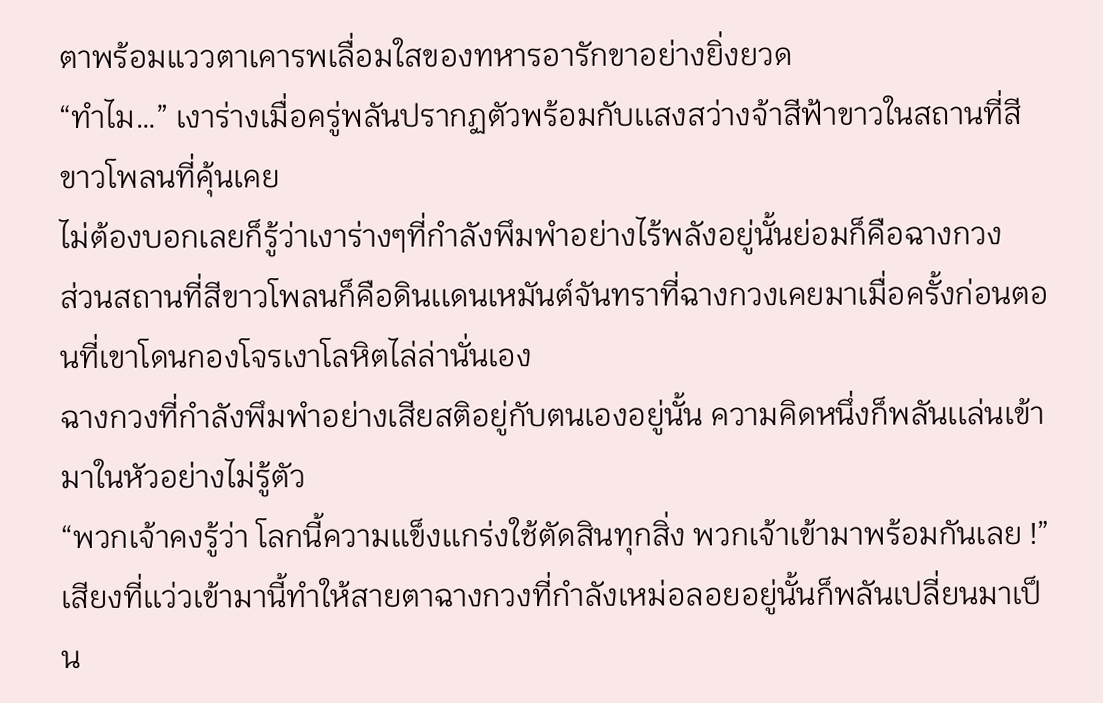ตาพร้อมแววตาเคารพเลื่อมใสของทหารอารักขาอย่างยิ่งยวด
“ทำไม…” เงาร่างเมื่อครู่พลันปรากฏตัวพร้อมกับเเสงสว่างจ้าสีฟ้าขาวในสถานที่สีขาวโพลนที่คุ้นเคย
ไม่ต้องบอกเลยก็รู้ว่าเงาร่างๆที่กำลังพึมพำอย่างไร้พลังอยู่นั้นย่อมก็คือฉางกวง
ส่วนสถานที่สีขาวโพลนก็คือดินเเดนเหมันต์จันทราที่ฉางกวงเคยมาเมื่อครั้งก่อนตอนที่เขาโดนกองโจรเงาโลหิตไล่ล่านั่นเอง
ฉางกวงที่กำลังพึมพำอย่างเสียสติอยู่กับตนเองอยู่นั้น ความคิดหนึ่งก็พลันเเล่นเข้ามาในหัวอย่างไม่รู้ตัว
“พวกเจ้าคงรู้ว่า โลกนี้ความเเข็งเเกร่งใช้ตัดสินทุกสิ่ง พวกเจ้าเข้ามาพร้อมกันเลย !”
เสียงที่เเว่วเข้ามานี้ทำให้สายตาฉางกวงที่กำลังเหม่อลอยอยู่นั้นก็พลันเปลี่ยนมาเป็น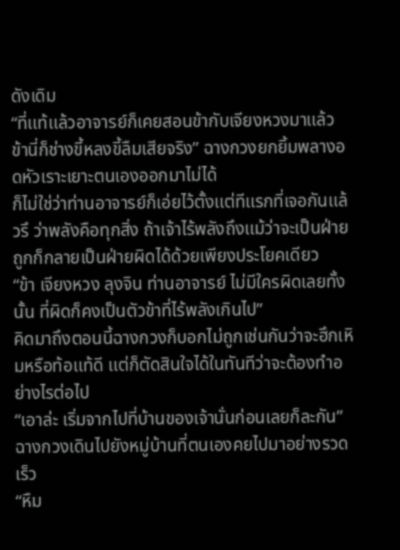ดังเดิม
“ที่เเท้เเล้วอาจารย์ก็เคยสอนข้ากับเจียงหวงมาเเล้ว ข้านี่ก็ช่างขี้หลงขี้ลืมเสียจริง” ฉางกวงยกยิ้มพลางอดหัวเราะเยาะตนเองออกมาไม่ได้
ก็ไม่ใช่ว่าท่านอาจารย์ก็เอ่ยไว้ตั้งเเต่ทีเเรกที่เจอกันเเล้วรึ ว่าพลังคือทุกสิ่ง ถ้าเจ้าไร้พลังถึงเเม้ว่าจะเป็นฝ่ายถูกก็กลายเป็นฝ่ายผิดได้ด้วยเพียงประโยคเดียว
“ข้า เจียงหวง ลุงจิน ท่านอาจารย์ ไม่มีใครผิดเลยทั้งนั้น ที่ผิดก็คงเป็นตัวข้าที่ไร้พลังเกินไป”
คิดมาถึงตอนนี้ฉางกวงก็บอกไม่ถูกเช่นกันว่าจะฮึกเหิมหรือท้อเเท้ดี เเต่ก็ตัดสินใจได้ในทันทีว่าจะต้องทำอย่างไรต่อไป
“เอาล่ะ เริ่มจากไปที่บ้านของเจ้านั่นก่อนเลยก็ละกัน” ฉางกวงเดินไปยังหมู่บ้านที่ตนเองคยไปมาอย่างรวดเร็ว
“หืม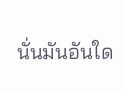นั่นมันอันใด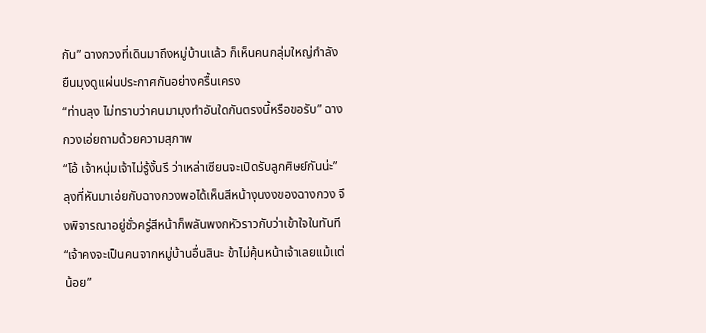กัน” ฉางกวงที่เดินมาถึงหมู่บ้านเเล้ว ก็เห็นคนกลุ่มใหญ่กำลังยืนมุงดูเเผ่นประกาศกันอย่างครื้นเครง
“ท่านลุง ไม่ทราบว่าคนมามุงทำอันใดกันตรงนี้หรือขอรับ” ฉางกวงเอ่ยถามด้วยความสุภาพ
“โอ้ เจ้าหนุ่มเจ้าไม่รู้งั้นรึ ว่าเหล่าเซียนจะเปิดรับลูกศิษย์กันน่ะ” ลุงที่หันมาเอ่ยกับฉางกวงพอได้เห็นสีหน้างุนงงของฉางกวง จึงพิจารณาอยู่ชั่วครู่สีหน้าก็พลันพงกหัวราวกับว่าเข้าใจในทันที
“เจ้าคงจะเป็นคนจากหมู่บ้านอื่นสินะ ข้าไม่คุ้นหน้าเจ้าเลยเเม้เเต่น้อย”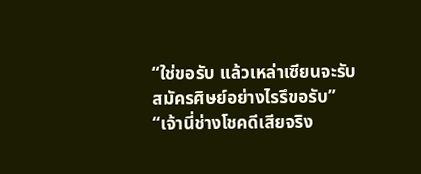“ใช่ขอรับ เเล้วเหล่าเซียนจะรับสมัครศิษย์อย่างไรรึขอรับ”
“เจ้านี่ช่างโชคดีเสียจริง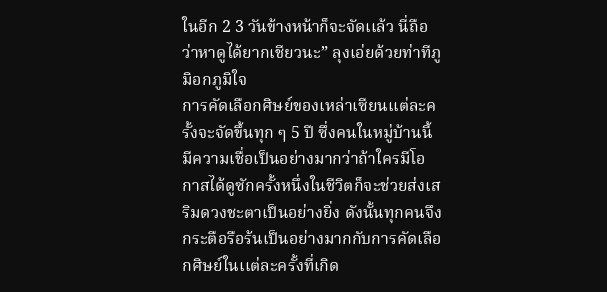ในอีก 2 3 วันข้างหน้าก็จะจัดเเล้ว นี่ถือว่าหาดูได้ยากเชียวนะ” ลุงเอ่ยด้วยท่าทีภูมิอกภูมิใจ
การคัดเลือกศิษย์ของเหล่าเซียนเเต่ละครั้งจะจัดขึ้นทุก ๆ 5 ปี ซึ่งคนในหมู่บ้านนี้มีความเชื่อเป็นอย่างมากว่าถ้าใครมีโอกาสได้ดูซักครั้งหนึ่งในชีวิตก็จะช่วยส่งเสริมดวงชะตาเป็นอย่างยิ่ง ดังนั้นทุกคนจึงกระตือรือร้นเป็นอย่างมากกับการคัดเลือกศิษย์ในเเต่ละครั้งที่เกิด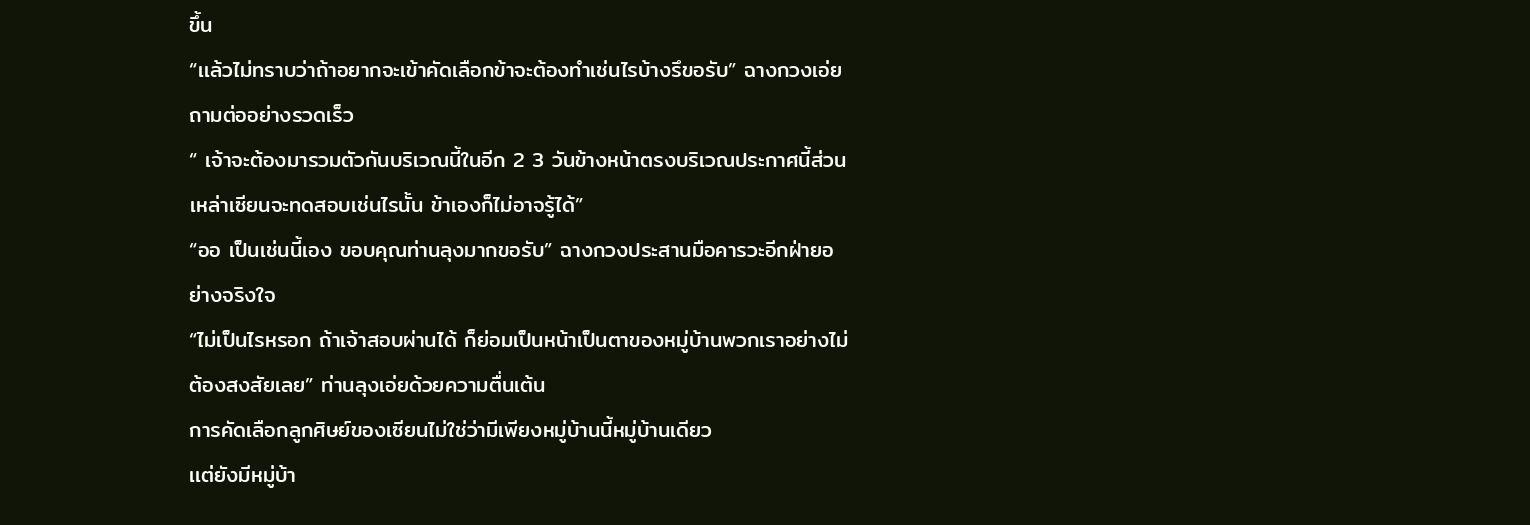ขึ้น
“เเล้วไม่ทราบว่าถ้าอยากจะเข้าคัดเลือกข้าจะต้องทำเช่นไรบ้างรึขอรับ” ฉางกวงเอ่ยถามต่ออย่างรวดเร็ว
“ เจ้าจะต้องมารวมตัวกันบริเวณนี้ในอีก 2 3 วันข้างหน้าตรงบริเวณประกาศนี้ส่วนเหล่าเซียนจะทดสอบเช่นไรนั้น ข้าเองก็ไม่อาจรู้ได้”
“ออ เป็นเช่นนี้เอง ขอบคุณท่านลุงมากขอรับ” ฉางกวงประสานมือคารวะอีกฝ่ายอย่างจริงใจ
“ไม่เป็นไรหรอก ถ้าเจ้าสอบผ่านได้ ก็ย่อมเป็นหน้าเป็นตาของหมู่บ้านพวกเราอย่างไม่ต้องสงสัยเลย” ท่านลุงเอ่ยด้วยความตื่นเต้น
การคัดเลือกลูกศิษย์ของเซียนไม่ใช่ว่ามีเพียงหมู่บ้านนี้หมู่บ้านเดียว
เเต่ยังมีหมู่บ้า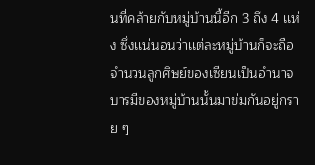นที่คล้ายกับหมู่บ้านนี้อีก 3 ถึง 4 เเห่ง ซึ่งเเน่นอนว่าเเต่ละหมู่บ้านก็จะถือจำนวนลูกศิษย์ของเซียนเป็นอำนาจบารมีของหมู่บ้านนั้นมาข่มกันอยู่กราย ๆ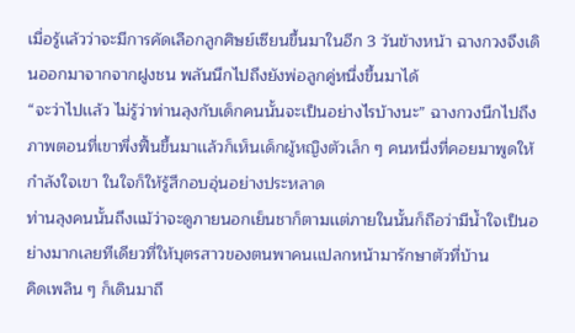เมื่อรู้เเล้วว่าจะมีการคัดเลือกลูกศิษย์เซียนขึ้นมาในอีก 3 วันข้างหน้า ฉางกวงจึงเดินออกมาจากจากฝูงชน พลันนึกไปถึงยังพ่อลูกคู่หนึ่งขึ้นมาได้
“จะว่าไปเเล้ว ไม่รู้ว่าท่านลุงกับเด็กคนนั้นจะเป็นอย่างไรบ้างนะ” ฉางกวงนึกไปถึงภาพตอนที่เขาพึ่งฟื้นขึ้นมาเเล้วก็เห็นเด็กผู้หญิงตัวเล็ก ๆ คนหนึ่งที่คอยมาพูดให้กำลังใจเขา ในใจก็ให้รู้สึกอบอุ่นอย่างประหลาด
ท่านลุงคนนั้นถึงเเม้ว่าจะดูภายนอกเย็นชาก็ตามเเต่ภายในนั้นก็ถือว่ามีน้ำใจเป็นอย่างมากเลยทีเดียวที่ให้บุตรสาวของตนพาคนเเปลกหน้ามารักษาตัวที่บ้าน
คิดเพลิน ๆ ก็เดินมาถึ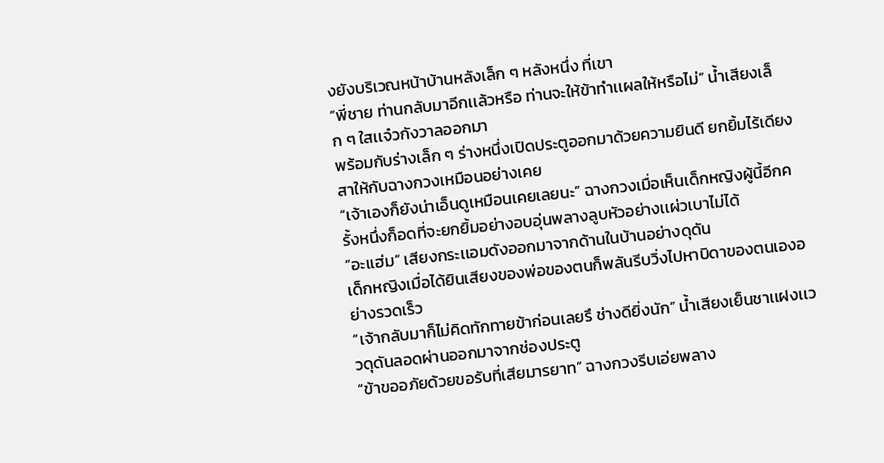งยังบริเวณหน้าบ้านหลังเล็ก ๆ หลังหนึ่ง ที่เขา
“พี่ชาย ท่านกลับมาอีกเเล้วหรือ ท่านจะให้ข้าทำเเผลให้หรือไม่” น้ำเสียงเล็ก ๆ ใสเเจ๋วกังวาลออกมา
พร้อมกับร่างเล็ก ๆ ร่างหนึ่งเปิดประตูออกมาด้วยความยินดี ยกยิ้มไร้เดียงสาให้กับฉางกวงเหมือนอย่างเคย
“เจ้าเองก็ยังน่าเอ็นดูเหมือนเคยเลยนะ” ฉางกวงเมื่อเห็นเด็กหญิงผู้นี้อีกครั้งหนึ่งก็อดที่จะยกยิ้มอย่างอบอุ่นพลางลูบหัวอย่างเเผ่วเบาไม่ได้
“อะเเฮ่ม” เสียงกระเเอมดังออกมาจากด้านในบ้านอย่างดุดัน
เด็กหญิงเมื่อได้ยินเสียงของพ่อของตนก็พลันรีบวิ่งไปหาบิดาของตนเองอย่างรวดเร็ว
“เจ้ากลับมาก็ไม่คิดทักทายข้าก่อนเลยรึ ช่างดียิ่งนัก” น้ำเสียงเย็นชาเเฝงเเววดุดันลอดผ่านออกมาจากช่องประตู
“ข้าขออภัยด้วยขอรับที่เสียมารยาท” ฉางกวงรีบเอ่ยพลาง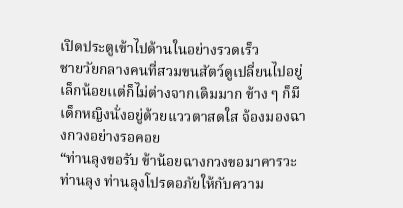เปิดประตูเข้าไปด้านในอย่างรวดเร็ว
ชายวัยกลางคนที่สวมขนสัตว์ดูเปลี่ยนไปอยู่เล็กน้อยเเต่ก็ไม่ต่างจากเดิมมาก ข้าง ๆ ก็มีเด็กหญิงนั่งอยู่ด้วยเเววตาสดใส จ้องมองฉางกวงอย่างรอคอย
“ท่านลุงขอรับ ข้าน้อยฉางกวงขอมาคารวะท่านลุง ท่านลุงโปรดอภัยให้กับความ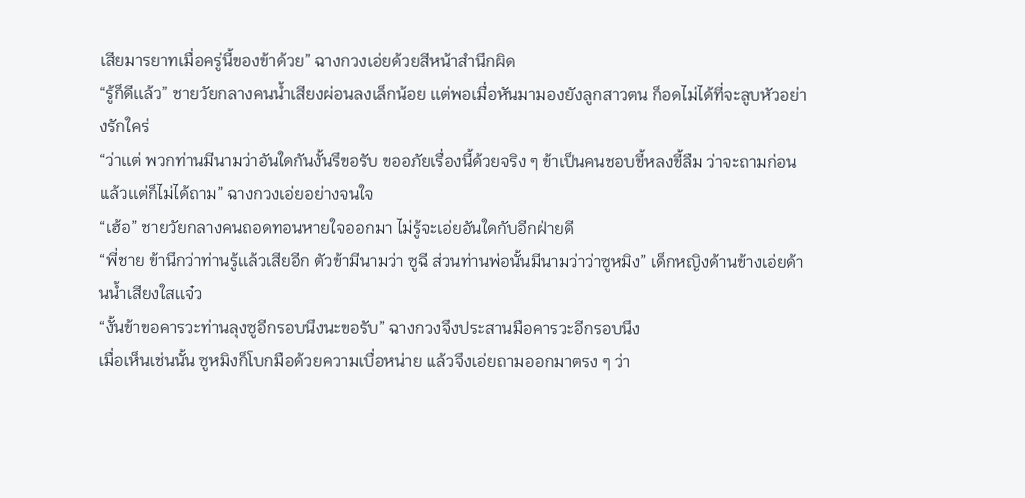เสียมารยาทเมื่อครู่นี้ของข้าด้วย” ฉางกวงเอ่ยด้วยสีหน้าสำนึกผิด
“รู้ก็ดีเเล้ว” ชายวัยกลางคนน้ำเสียงผ่อนลงเล็กน้อย เเต่พอเมื่อหันมามองยังลูกสาวตน ก็อดไม่ได้ที่จะลูบหัวอย่างรักใคร่
“ว่าเเต่ พวกท่านมีนามว่าอันใดกันงั้นรึขอรับ ขออภัยเรื่องนี้ด้วยจริง ๆ ข้าเป็นคนชอบขี้หลงขี้ลืม ว่าจะถามก่อนเเล้วเเต่ก็ไม่ได้ถาม” ฉางกวงเอ่ยอย่างจนใจ
“เฮ้อ” ชายวัยกลางคนถอดทอนหายใจออกมา ไม่รู้จะเอ่ยอันใดกับอีกฝ่ายดี
“พี่ชาย ข้านึกว่าท่านรู้เเล้วเสียอีก ตัวข้ามีนามว่า ซูฉี ส่วนท่านพ่อนั้นมีนามว่าว่าซูหมิง” เด็กหญิงด้านข้างเอ่ยด้านน้ำเสียงใสเเจ๋ว
“งั้นข้าขอคารวะท่านลุงซูอีกรอบนึงนะขอรับ” ฉางกวงจึงประสานมือคารวะอีกรอบนึง
เมื่อเห็นเช่นนั้น ซูหมิงก็โบกมือด้วยความเบื่อหน่าย เเล้วจึงเอ่ยถามออกมาตรง ๆ ว่า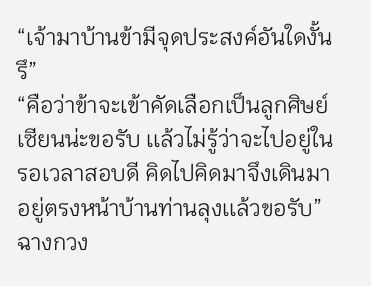“เจ้ามาบ้านข้ามีจุดประสงค์อันใดงั้นรึ”
“คือว่าข้าจะเข้าคัดเลือกเป็นลูกศิษย์เซียนน่ะขอรับ เเล้วไม่รู้ว่าจะไปอยู่ในรอเวลาสอบดี คิดไปคิดมาจึงเดินมาอยู่ตรงหน้าบ้านท่านลุงเเล้วขอรับ” ฉางกวง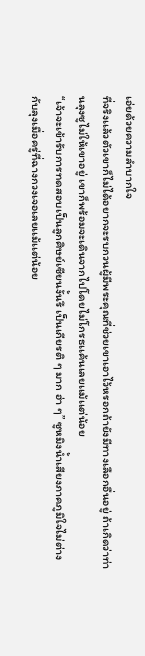เอ่ยด้วยความลำบากใจ
ที่จริงเเล้วตัวเขาก็ไม่ได้อยากจะรบกวนผู้มีพระคุณที่ช่วยเขาเอาไว้หรอกถ้ายังมีทางเลือกอื่นอยู่ ถ้าเกิดว่าท่านลุงซูไม่ให้เขาอยู่ เขาก็พร้อมจะเดินจากไปโดยไม่โกรธเเค้นเลยเเม้เเต่น้อย
“เจ้าจะเข้ารับการทดสอบเป็นลูกศิษย์เซียนงั้นรึ เป็นเกียรติ ๆ มาก ฮ่า ๆ” ซูหมิงน้ำเสียงภาคภูมิใจไม่ต่างกับลุงเมื่อครู่ที่ฉางกวงเจอเลยเเม้เเต่น้อย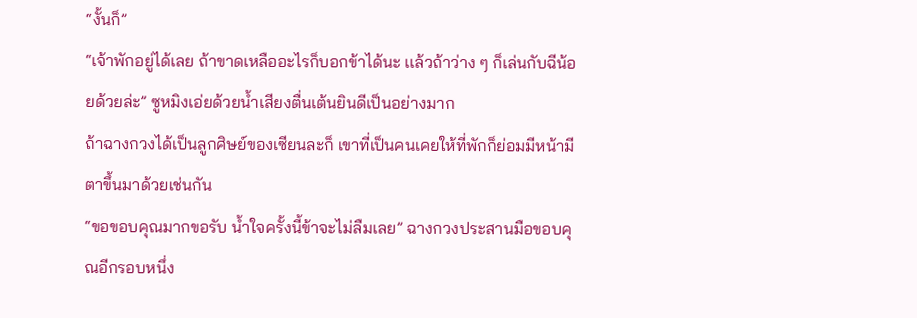“งั้นก็”
“เจ้าพักอยู่ได้เลย ถ้าขาดเหลืออะไรก็บอกข้าได้นะ เเล้วถ้าว่าง ๆ ก็เล่นกับฉีน้อยด้วยล่ะ” ซูหมิงเอ่ยด้วยน้ำเสียงตื่นเต้นยินดีเป็นอย่างมาก
ถ้าฉางกวงได้เป็นลูกศิษย์ของเซียนละก็ เขาที่เป็นคนเคยให้ที่พักก็ย่อมมีหน้ามีตาขึ้นมาด้วยเช่นกัน
“ขอขอบคุณมากขอรับ น้ำใจครั้งนี้ข้าจะไม่ลืมเลย” ฉางกวงประสานมือขอบคุณอีกรอบหนึ่ง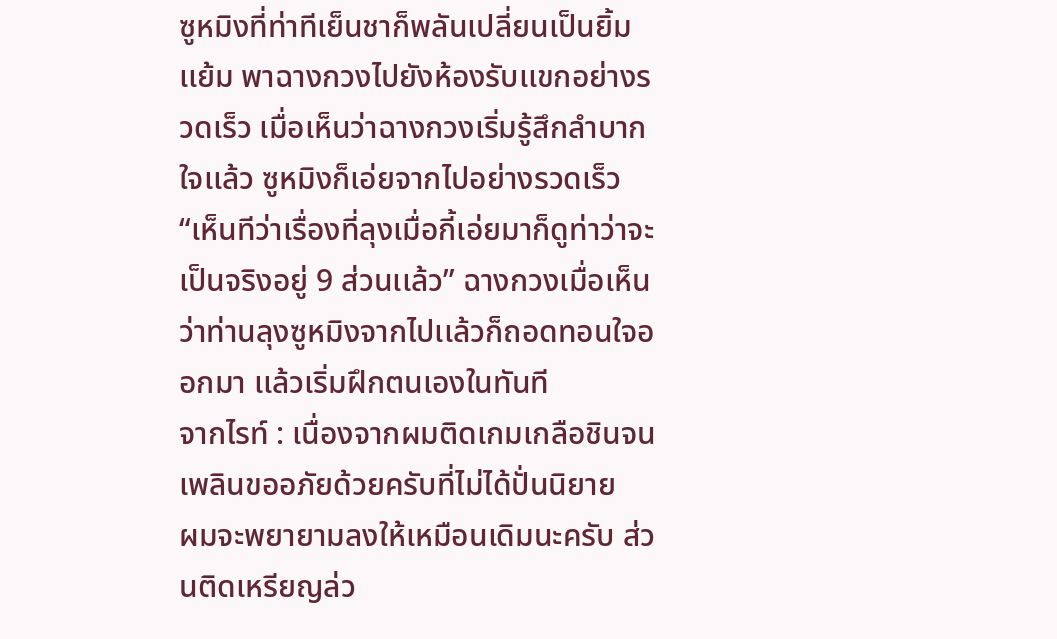ซูหมิงที่ท่าทีเย็นชาก็พลันเปลี่ยนเป็นยิ้มเเย้ม พาฉางกวงไปยังห้องรับเเขกอย่างรวดเร็ว เมื่อเห็นว่าฉางกวงเริ่มรู้สึกลำบากใจเเล้ว ซูหมิงก็เอ่ยจากไปอย่างรวดเร็ว
“เห็นทีว่าเรื่องที่ลุงเมื่อกี้เอ่ยมาก็ดูท่าว่าจะเป็นจริงอยู่ 9 ส่วนเเล้ว” ฉางกวงเมื่อเห็นว่าท่านลุงซูหมิงจากไปเเล้วก็ถอดทอนใจออกมา เเล้วเริ่มฝึกตนเองในทันที
จากไรท์ : เนื่องจากผมติดเกมเกลือชินจนเพลินขออภัยด้วยครับที่ไม่ได้ปั่นนิยาย
ผมจะพยายามลงให้เหมือนเดิมนะครับ ส่วนติดเหรียญล่ว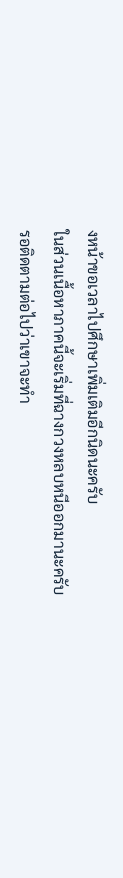งหน้าขอเวลาไปศึกษาเพิ่มเติมอีกนิดนะครับ
ในส่วนเนื้อหาภาคนี้จะเริ่มที่ฉางกวงหลบหนีออกมานะครับ
รอติดตามต่อไปว่าเขาจะทำ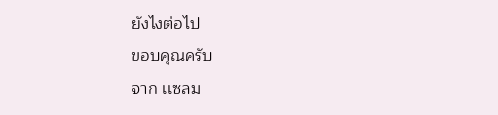ยังไงต่อไป
ขอบคุณครับ
จาก เเซลม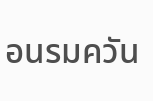อนรมควัน